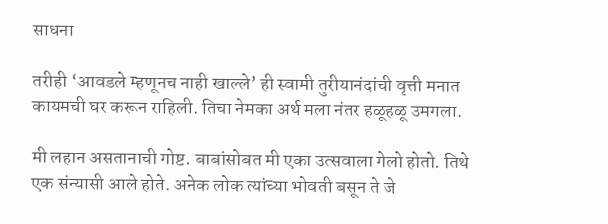साधना

तरीही ‘आवडले म्हणूनच नाही खाल्ले’ ही स्वामी तुरीयानंदांची वृत्ती मनात कायमची घर करून राहिली. तिचा नेमका अर्थ मला नंतर हळूहळू उमगला.

मी लहान असतानाची गोष्ट. बाबांसोबत मी एका उत्सवाला गेलो होतो. तिथे एक संन्यासी आले होते. अनेक लोक त्यांच्या भोवती बसून ते जे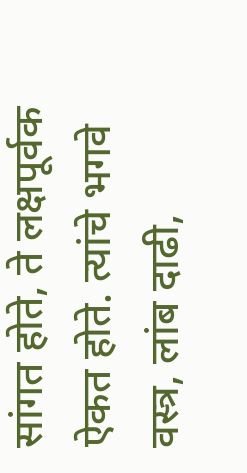सांगत होते, ते लक्षपूर्वक ऐकत होते. त्यांचे भगवे वस्त्र, लांब दाढी,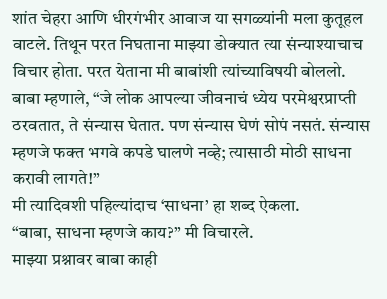शांत चेहरा आणि धीरगंभीर आवाज या सगळ्यांनी मला कुतूहल वाटले. तिथून परत निघताना माझ्या डोक्यात त्या संन्याश्याचाच विचार होता. परत येताना मी बाबांशी त्यांच्याविषयी बोललो.
बाबा म्हणाले, “जे लोक आपल्या जीवनाचं ध्येय परमेश्वरप्राप्ती ठरवतात, ते संन्यास घेतात. पण संन्यास घेणं सोपं नसतं. संन्यास म्हणजे फक्त भगवे कपडे घालणे नव्हे; त्यासाठी मोठी साधना करावी लागते!”
मी त्यादिवशी पहिल्यांदाच ‘साधना’ हा शब्द ऐकला.
“बाबा, साधना म्हणजे काय?” मी विचारले.
माझ्या प्रश्नावर बाबा काही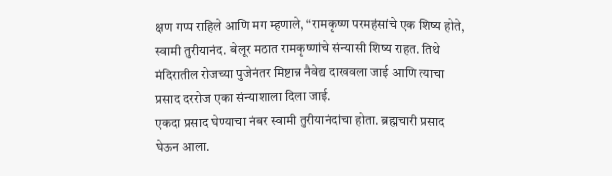क्षण गप्प राहिले आणि मग म्हणाले, “रामकृष्ण परमहंसांचे एक शिष्य होते, स्वामी तुरीयानंद. बेलूर मठात रामकृष्णांचे संन्यासी शिष्य राहत. तिथे मंदिरातील रोजच्या पुजेनंतर मिष्टान्न नैवेद्य दाखवला जाई आणि त्याचा प्रसाद दररोज एका संन्याशाला दिला जाई.
एकदा प्रसाद घेण्याचा नंबर स्वामी तुरीयानंदांचा होता. ब्रह्मचारी प्रसाद घेऊन आला.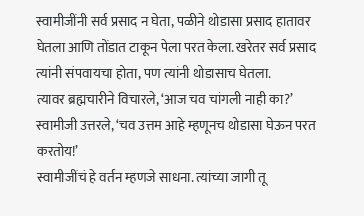स्वामीजींनी सर्व प्रसाद न घेता, पळीने थोडासा प्रसाद हातावर घेतला आणि तोंडात टाकून पेला परत केला. खरेतर सर्व प्रसाद त्यांनी संपवायचा होता, पण त्यांनी थोडासाच घेतला.
त्यावर ब्रह्मचारीने विचारले, ‘आज चव चांगली नाही का?’
स्वामीजी उत्तरले, ‘चव उत्तम आहे म्हणूनच थोडासा घेऊन परत करतोय!’
स्वामीजींचं हे वर्तन म्हणजे साधना. त्यांच्या जागी तू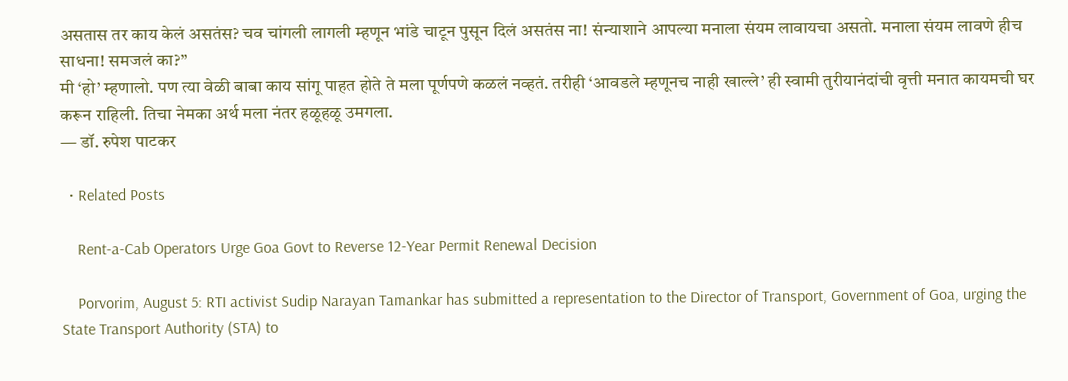असतास तर काय केलं असतंस? चव चांगली लागली म्हणून भांडे चाटून पुसून दिलं असतंस ना! संन्याशाने आपल्या मनाला संयम लावायचा असतो. मनाला संयम लावणे हीच साधना! समजलं का?”
मी ‘हो’ म्हणालो. पण त्या वेळी बाबा काय सांगू पाहत होते ते मला पूर्णपणे कळलं नव्हतं. तरीही ‘आवडले म्हणूनच नाही खाल्ले’ ही स्वामी तुरीयानंदांची वृत्ती मनात कायमची घर करून राहिली. तिचा नेमका अर्थ मला नंतर हळूहळू उमगला.
— डॉ. रुपेश पाटकर

  • Related Posts

    Rent-a-Cab Operators Urge Goa Govt to Reverse 12-Year Permit Renewal Decision

    Porvorim, August 5: RTI activist Sudip Narayan Tamankar has submitted a representation to the Director of Transport, Government of Goa, urging the State Transport Authority (STA) to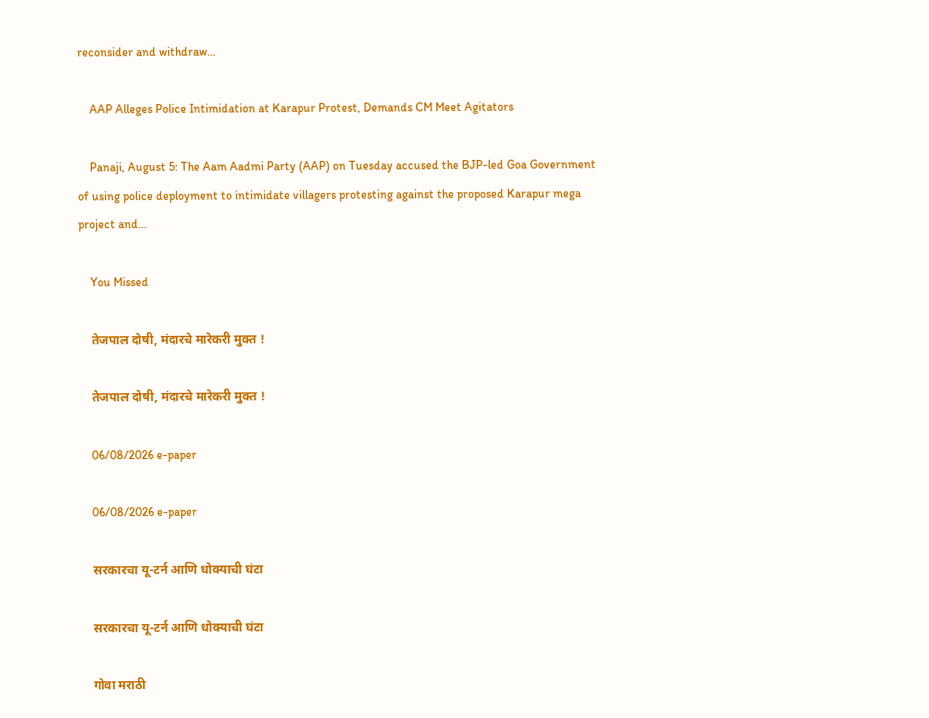reconsider and withdraw…

    AAP Alleges Police Intimidation at Karapur Protest, Demands CM Meet Agitators

    Panaji, August 5: The Aam Aadmi Party (AAP) on Tuesday accused the BJP-led Goa Government of using police deployment to intimidate villagers protesting against the proposed Karapur mega project and…

    You Missed

    तेजपाल दोषी, मंदारचे मारेकरी मुक्त !

    तेजपाल दोषी, मंदारचे मारेकरी मुक्त !

    06/08/2026 e-paper

    06/08/2026 e-paper

    सरकारचा यू-टर्न आणि धोक्याची घंटा

    सरकारचा यू-टर्न आणि धोक्याची घंटा

    गोवा मराठी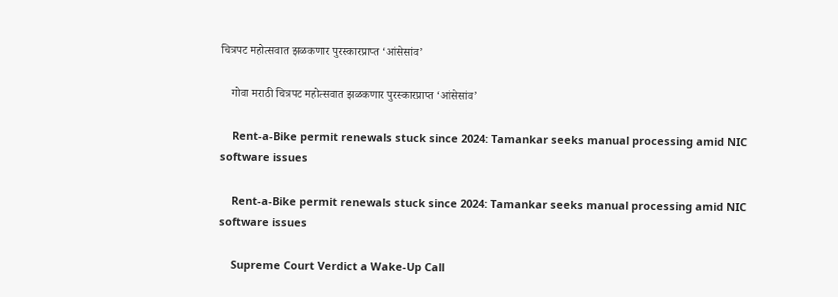चित्रपट महोत्सवात झळकणार पुरस्कारप्राप्त ‘आंसेसांव’

    गोवा मराठी चित्रपट महोत्सवात झळकणार पुरस्कारप्राप्त ‘आंसेसांव’

    Rent-a-Bike permit renewals stuck since 2024: Tamankar seeks manual processing amid NIC software issues

    Rent-a-Bike permit renewals stuck since 2024: Tamankar seeks manual processing amid NIC software issues

    Supreme Court Verdict a Wake-Up Call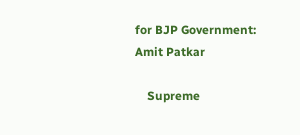for BJP Government: Amit Patkar

    Supreme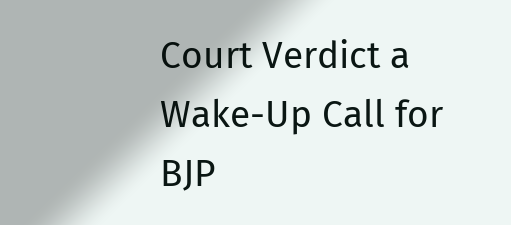Court Verdict a Wake-Up Call for BJP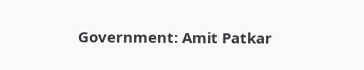Government: Amit Patkar